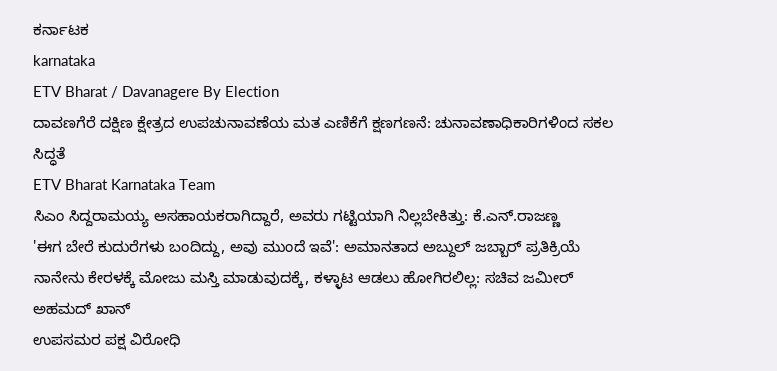ಕರ್ನಾಟಕ
karnataka
ETV Bharat / Davanagere By Election
ದಾವಣಗೆರೆ ದಕ್ಷಿಣ ಕ್ಷೇತ್ರದ ಉಪಚುನಾವಣೆಯ ಮತ ಎಣಿಕೆಗೆ ಕ್ಷಣಗಣನೆ: ಚುನಾವಣಾಧಿಕಾರಿಗಳಿಂದ ಸಕಲ ಸಿದ್ಧತೆ
ETV Bharat Karnataka Team
ಸಿಎಂ ಸಿದ್ದರಾಮಯ್ಯ ಅಸಹಾಯಕರಾಗಿದ್ದಾರೆ, ಅವರು ಗಟ್ಟಿಯಾಗಿ ನಿಲ್ಲಬೇಕಿತ್ತು: ಕೆ.ಎನ್.ರಾಜಣ್ಣ
'ಈಗ ಬೇರೆ ಕುದುರೆಗಳು ಬಂದಿದ್ದು, ಅವು ಮುಂದೆ ಇವೆ': ಅಮಾನತಾದ ಅಬ್ದುಲ್ ಜಬ್ಬಾರ್ ಪ್ರತಿಕ್ರಿಯೆ
ನಾನೇನು ಕೇರಳಕ್ಕೆ ಮೋಜು ಮಸ್ತಿ ಮಾಡುವುದಕ್ಕೆ, ಕಳ್ಳಾಟ ಆಡಲು ಹೋಗಿರಲಿಲ್ಲ: ಸಚಿವ ಜಮೀರ್ ಅಹಮದ್ ಖಾನ್
ಉಪಸಮರ ಪಕ್ಷ ವಿರೋಧಿ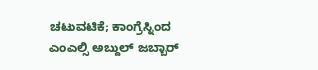ಚಟುವಟಿಕೆ; ಕಾಂಗ್ರೆಸ್ನಿಂದ ಎಂಎಲ್ಸಿ ಅಬ್ದುಲ್ ಜಬ್ಬಾರ್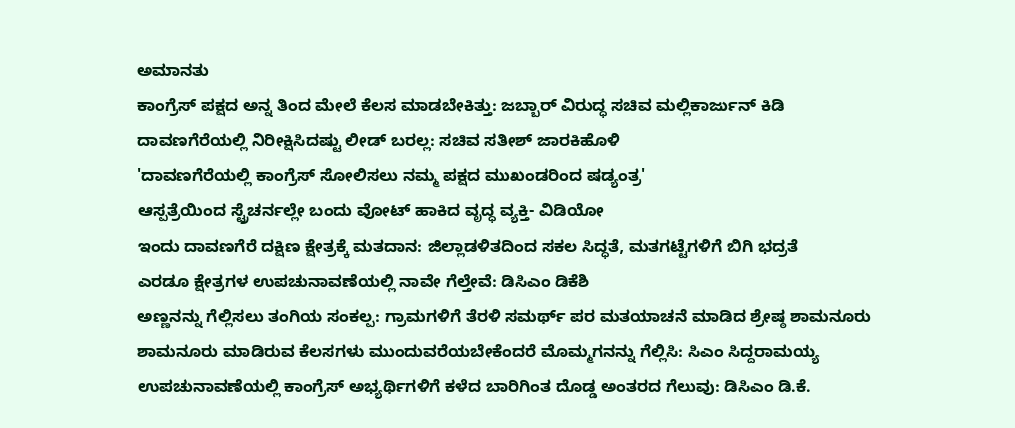ಅಮಾನತು
ಕಾಂಗ್ರೆಸ್ ಪಕ್ಷದ ಅನ್ನ ತಿಂದ ಮೇಲೆ ಕೆಲಸ ಮಾಡಬೇಕಿತ್ತು: ಜಬ್ಬಾರ್ ವಿರುದ್ಧ ಸಚಿವ ಮಲ್ಲಿಕಾರ್ಜುನ್ ಕಿಡಿ
ದಾವಣಗೆರೆಯಲ್ಲಿ ನಿರೀಕ್ಷಿಸಿದಷ್ಟು ಲೀಡ್ ಬರಲ್ಲ: ಸಚಿವ ಸತೀಶ್ ಜಾರಕಿಹೊಳಿ
'ದಾವಣಗೆರೆಯಲ್ಲಿ ಕಾಂಗ್ರೆಸ್ ಸೋಲಿಸಲು ನಮ್ಮ ಪಕ್ಷದ ಮುಖಂಡರಿಂದ ಷಡ್ಯಂತ್ರ'
ಆಸ್ಪತ್ರೆಯಿಂದ ಸ್ಟ್ರೆಚರ್ನಲ್ಲೇ ಬಂದು ವೋಟ್ ಹಾಕಿದ ವೃದ್ಧ ವ್ಯಕ್ತಿ- ವಿಡಿಯೋ
ಇಂದು ದಾವಣಗೆರೆ ದಕ್ಷಿಣ ಕ್ಷೇತ್ರಕ್ಕೆ ಮತದಾನ: ಜಿಲ್ಲಾಡಳಿತದಿಂದ ಸಕಲ ಸಿದ್ಧತೆ, ಮತಗಟ್ಟೆಗಳಿಗೆ ಬಿಗಿ ಭದ್ರತೆ
ಎರಡೂ ಕ್ಷೇತ್ರಗಳ ಉಪಚುನಾವಣೆಯಲ್ಲಿ ನಾವೇ ಗೆಲ್ತೇವೆ: ಡಿಸಿಎಂ ಡಿಕೆಶಿ
ಅಣ್ಣನನ್ನು ಗೆಲ್ಲಿಸಲು ತಂಗಿಯ ಸಂಕಲ್ಪ: ಗ್ರಾಮಗಳಿಗೆ ತೆರಳಿ ಸಮರ್ಥ್ ಪರ ಮತಯಾಚನೆ ಮಾಡಿದ ಶ್ರೇಷ್ಠ ಶಾಮನೂರು
ಶಾಮನೂರು ಮಾಡಿರುವ ಕೆಲಸಗಳು ಮುಂದುವರೆಯಬೇಕೆಂದರೆ ಮೊಮ್ಮಗನನ್ನು ಗೆಲ್ಲಿಸಿ: ಸಿಎಂ ಸಿದ್ದರಾಮಯ್ಯ
ಉಪಚುನಾವಣೆಯಲ್ಲಿ ಕಾಂಗ್ರೆಸ್ ಅಭ್ಯರ್ಥಿಗಳಿಗೆ ಕಳೆದ ಬಾರಿಗಿಂತ ದೊಡ್ಡ ಅಂತರದ ಗೆಲುವು: ಡಿಸಿಎಂ ಡಿ.ಕೆ.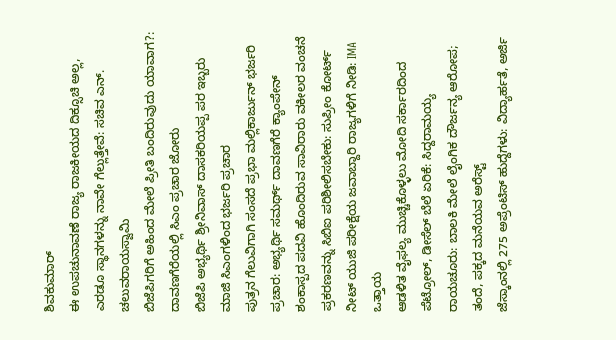ಶಿವಕುಮಾರ್
ಈ ಉಪಚುನಾವಣೆ ರಾಜ್ಯ ರಾಜಕೀಯದ ದಿಕ್ಸೂಚಿ ಅಲ್ಲ, ಎರಡೂ ಸ್ಥಾನಗಳನ್ನು ನಾವೇ ಗೆಲ್ಲುತ್ತೇವೆ: ಸಚಿವ ಎನ್. ಚಲುವರಾಯಸ್ವಾಮಿ
ಬಿಜೆಪಿಗರಿಗೆ ಅಹಿಂದ ಮೇಲೆ ಪ್ರೀತಿ ಬಂದಿರುವುದು ಯಾವಾಗ?: ದಾವಣಗೆರೆಯಲ್ಲಿ ಸಿಎಂ ಪ್ರಚಾರ ಜೋರು
ಬಿಜೆಪಿ ಅಭ್ಯರ್ಥಿ ಶ್ರೀನಿವಾಸ್ ದಾಸಕರಿಯಪ್ಪ ಪರ ಇಬ್ಬರು ಮಾಜಿ ಸಿಎಂಗಳಿಂದ ಭರ್ಜರಿ ಪ್ರಚಾರ
ಪುತ್ರನ ಗೆಲುವಿಗಾಗಿ ಸಂಸದೆ ಪ್ರಭಾ ಮಲ್ಲಿಕಾರ್ಜುನ್ ಭರ್ಜರಿ ಪ್ರಚಾರ: ಅಭ್ಯರ್ಥಿ ಸಮರ್ಥ್ ದಾವಣಗೆರೆ ಕ್ಯಾಂಪೇನ್
ಶಂಕಾಸ್ಪದ ಪದವಿ ಹೊಂದಿರುವ ಸಾವಿರಾರು ವಕೀಲರ ವಂಚನೆ ಪ್ರಕರಣವನ್ನು ಸಿಬಿಐ ಪರಿಶೀಲಿಸಬೇಕು: ಸುಪ್ರೀಂ ಕೋರ್ಟ್
ನೀಟ್ ಯುಜಿ ಪರೀಕ್ಷೆಯ ಜವಾಬ್ದಾರಿ ರಾಜ್ಯಗಳಿಗೆ ನೀಡಿ: IMA ಒತ್ತಾಯ
ಆಡಳಿತ ವೈಫಲ್ಯ ಮುಚ್ಚಿಕೊಳ್ಳಲು ಮೋದಿ ಸರ್ಕಾರದಿಂದ ಪೆಟ್ರೋಲ್, ಡೀಸೆಲ್ ಬೆಲೆ ಏರಿಕೆ: ಸಿದ್ದರಾಮಯ್ಯ
ರಾಯಚೂರು: ಬಾಲಕಿ ಮೇಲೆ ಲೈಂಗಿಕ ದೌರ್ಜನ್ಯ ಆರೋಪ; ತಂದೆ, ಪಕ್ಕದ ಮನೆಯವ ಅರೆಸ್ಟ್
ಜೆಸ್ಕಾಂನಲ್ಲಿ 275 ಅಪ್ರೆಂಟಿಸ್ ಹುದ್ದೆಗಳು: ವಿದ್ಯಾರ್ಹತೆ, ಅರ್ಜಿ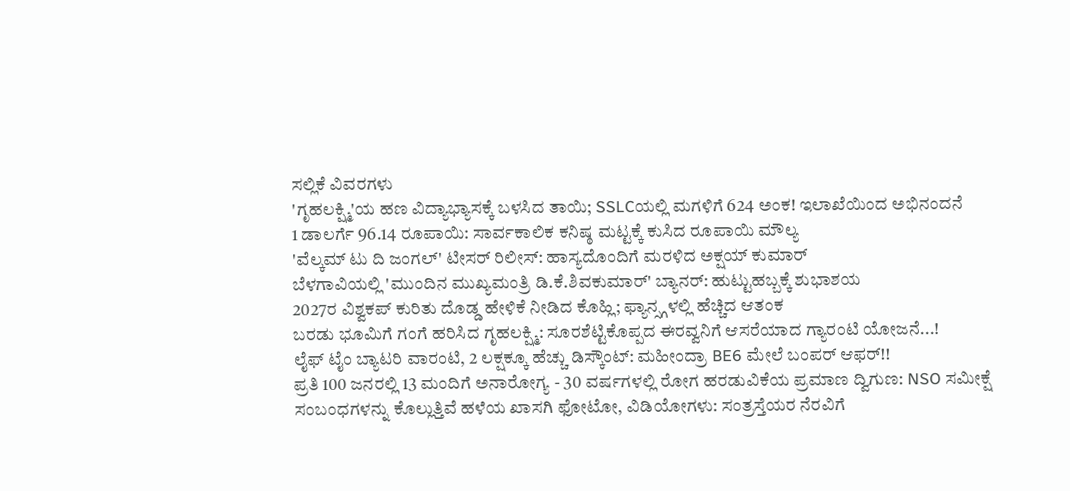ಸಲ್ಲಿಕೆ ವಿವರಗಳು
'ಗೃಹಲಕ್ಷ್ಮಿ'ಯ ಹಣ ವಿದ್ಯಾಭ್ಯಾಸಕ್ಕೆ ಬಳಸಿದ ತಾಯಿ; SSLCಯಲ್ಲಿ ಮಗಳಿಗೆ 624 ಅಂಕ! ಇಲಾಖೆಯಿಂದ ಅಭಿನಂದನೆ
1 ಡಾಲರ್ಗೆ 96.14 ರೂಪಾಯಿ: ಸಾರ್ವಕಾಲಿಕ ಕನಿಷ್ಠ ಮಟ್ಟಕ್ಕೆ ಕುಸಿದ ರೂಪಾಯಿ ಮೌಲ್ಯ
'ವೆಲ್ಕಮ್ ಟು ದಿ ಜಂಗಲ್' ಟೀಸರ್ ರಿಲೀಸ್: ಹಾಸ್ಯದೊಂದಿಗೆ ಮರಳಿದ ಅಕ್ಷಯ್ ಕುಮಾರ್
ಬೆಳಗಾವಿಯಲ್ಲಿ 'ಮುಂದಿನ ಮುಖ್ಯಮಂತ್ರಿ ಡಿ.ಕೆ.ಶಿವಕುಮಾರ್' ಬ್ಯಾನರ್: ಹುಟ್ಟುಹಬ್ಬಕ್ಕೆ ಶುಭಾಶಯ
2027ರ ವಿಶ್ವಕಪ್ ಕುರಿತು ದೊಡ್ಡ ಹೇಳಿಕೆ ನೀಡಿದ ಕೊಹ್ಲಿ; ಫ್ಯಾನ್ಸ್ಗಳಲ್ಲಿ ಹೆಚ್ಚಿದ ಆತಂಕ
ಬರಡು ಭೂಮಿಗೆ ಗಂಗೆ ಹರಿಸಿದ ಗೃಹಲಕ್ಷ್ಮಿ: ಸೂರಶೆಟ್ಟಿಕೊಪ್ಪದ ಈರವ್ವನಿಗೆ ಆಸರೆಯಾದ ಗ್ಯಾರಂಟಿ ಯೋಜನೆ...!
ಲೈಫ್ ಟೈಂ ಬ್ಯಾಟರಿ ವಾರಂಟಿ, 2 ಲಕ್ಷಕ್ಕೂ ಹೆಚ್ಚು ಡಿಸ್ಕೌಂಟ್: ಮಹೀಂದ್ರಾ BE6 ಮೇಲೆ ಬಂಪರ್ ಆಫರ್!!
ಪ್ರತಿ 100 ಜನರಲ್ಲಿ 13 ಮಂದಿಗೆ ಅನಾರೋಗ್ಯ - 30 ವರ್ಷಗಳಲ್ಲಿ ರೋಗ ಹರಡುವಿಕೆಯ ಪ್ರಮಾಣ ದ್ವಿಗುಣ: NSO ಸಮೀಕ್ಷೆ
ಸಂಬಂಧಗಳನ್ನು ಕೊಲ್ಲುತ್ತಿವೆ ಹಳೆಯ ಖಾಸಗಿ ಫೋಟೋ, ವಿಡಿಯೋಗಳು: ಸಂತ್ರಸ್ತೆಯರ ನೆರವಿಗೆ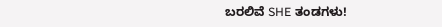ಬರಲಿವೆ SHE ತಂಡಗಳು!